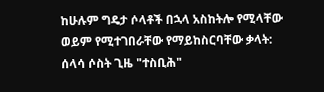ከሁሉም ግዴታ ሶላቶች በኋላ አስከትሎ የሚላቸው ወይም የሚተገበራቸው የማይከስርባቸው ቃላት: ሰላሳ ሶስት ጊዜ "ተስቢሕ"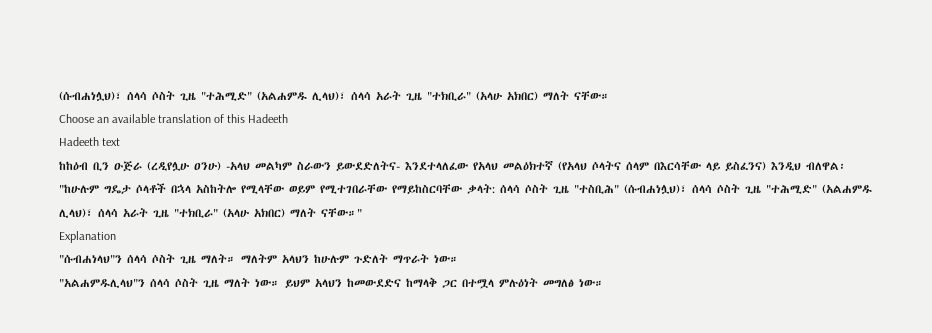(ሱብሐነሏህ)፣ ሰላሳ ሶስት ጊዜ "ተሕሚድ" (አልሐምዱ ሊላህ)፣ ሰላሳ አራት ጊዜ "ተክቢራ" (አላሁ አክበር) ማለት ናቸው።
Choose an available translation of this Hadeeth
Hadeeth text
ከከዕብ ቢን ዑጅራ (ረዲየሏሁ ዐንሁ) -አላህ መልካም ስራውን ይውደድለትና- እንደተላለፈው የአላህ መልዕክተኛ (የአላህ ሶላትና ሰላም በእርሳቸው ላይ ይስፈንና) እንዲህ ብለዋል፡ "ከሁሉም ግዴታ ሶላቶች በኋላ አስከትሎ የሚላቸው ወይም የሚተገበራቸው የማይከስርባቸው ቃላት: ሰላሳ ሶስት ጊዜ "ተስቢሕ" (ሱብሐነሏህ)፣ ሰላሳ ሶስት ጊዜ "ተሕሚድ" (አልሐምዱ ሊላህ)፣ ሰላሳ አራት ጊዜ "ተክቢራ" (አላሁ አክበር) ማለት ናቸው።"
Explanation
"ሱብሐነላህ"ን ሰላሳ ሶስት ጊዜ ማለት። ማለትም አላህን ከሁሉም ጉድለት ማጥራት ነው።
"አልሐምዱሊላህ"ን ሰላሳ ሶስት ጊዜ ማለት ነው። ይህም አላህን ከመውደድና ከማላቅ ጋር በተሟላ ምሉዕነት መግለፅ ነው።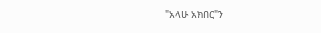"አላሁ አክበር"ን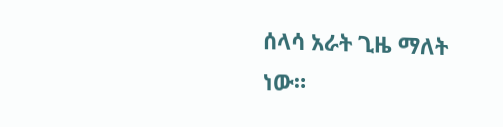ሰላሳ አራት ጊዜ ማለት ነው።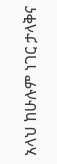አላህ ከሁሉም ነገር ታላቅና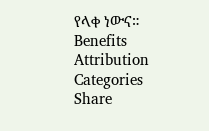የላቀ ነውና።
Benefits
Attribution
Categories
Share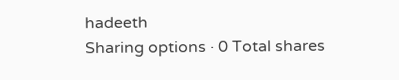hadeeth
Sharing options · 0 Total shares